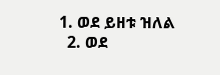1. ወደ ይዘቱ ዝለል
  2. ወደ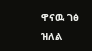ዋናዉ ገፅ ዝለል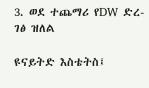3. ወደ ተጨማሪ የDW ድረ-ገፅ ዝለል

ዩናይትድ እስቴትስ፤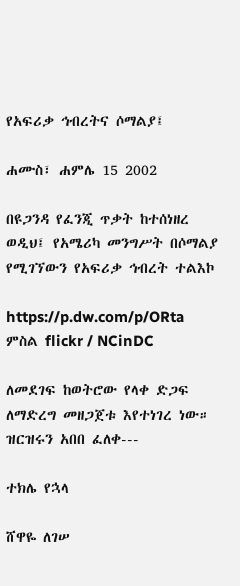የአፍሪቃ ኅብረትና ሶማልያ፤

ሐሙስ፣ ሐምሌ 15 2002

በዩጋንዳ የፈንጂ ጥቃት ከተሰነዘረ ወዲህ፤ የአሜሪካ መንግሥት በሶማልያ የሚገኘውን የአፍሪቃ ኅብረት ተልእኮ

https://p.dw.com/p/ORta
ምስል flickr / NCinDC

ለመደገፍ ከወትሮው የላቀ ድጋፍ ለማድረግ መዘጋጀቱ እየተነገረ ነው። ዝርዝሩን አበበ ፈለቀ---

ተክሌ የኋላ

ሸዋዬ ለገሠ